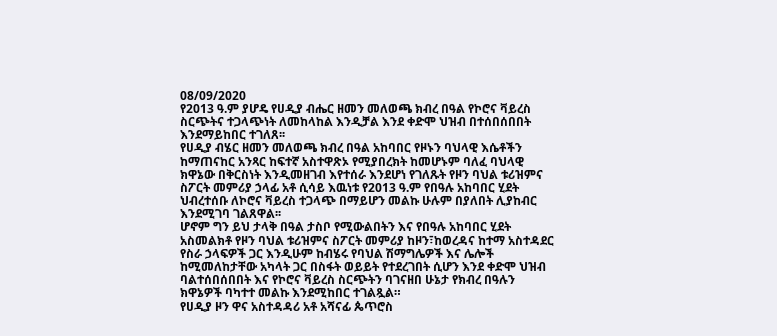08/09/2020
የ2013 ዓ.ም ያሆዴ የሀዲያ ብሔር ዘመን መለወጫ ክብረ በዓል የኮሮና ቫይረስ ስርጭትና ተጋላጭነት ለመከላከል እንዲቻል እንደ ቀድሞ ህዝብ በተሰበሰበበት እንደማይከበር ተገለጸ፡፡
የሀዲያ ብሄር ዘመን መለወጫ ክብረ በዓል አከባበር የዞኑን ባህላዊ እሴቶችን ከማጠናከር አንጻር ከፍተኛ አስተዋጽኦ የሚያበረክት ከመሆኑም ባለፈ ባህላዊ ክዋኔው በቅርስነት እንዲመዘገብ እየተሰራ እንደሆነ የገለጹት የዞን ባህል ቱሪዝምና ስፖርት መምሪያ ኃላፊ አቶ ሲሳይ እዉነቱ የ2013 ዓ.ም የበዓሉ አከባበር ሂደት ህብረተሰቡ ለኮሮና ቫይረስ ተጋላጭ በማይሆን መልኩ ሁሉም በያለበት ሊያከብር እንደሚገባ ገልጸዋል፡፡
ሆኖም ግን ይህ ታላቅ በዓል ታስቦ የሚውልበትን እና የበዓሉ አከባበር ሂደት አስመልክቶ የዞን ባህል ቱሪዝምና ስፖርት መምሪያ ከዞን፣ከወረዳና ከተማ አስተዳደር የስራ ኃላፍዎች ጋር እንዲሁም ከብሄሩ የባህል ሽማግሌዎች እና ሌሎች ከሚመለከታቸው አካላት ጋር በስፋት ወይይት የተደረገበት ሲሆን እንደ ቀድሞ ህዝብ ባልተሰበሰበበት እና የኮሮና ቫይረስ ስርጭትን ባገናዘበ ሁኔታ የክብረ በዓሉን ክዋኔዎች ባካተተ መልኩ እንደሚከበር ተገልጿል።
የሀዲያ ዞን ዋና አስተዳዳሪ አቶ አሻናፊ ጴጥሮስ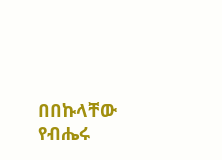በበኩላቸው የብሔሩ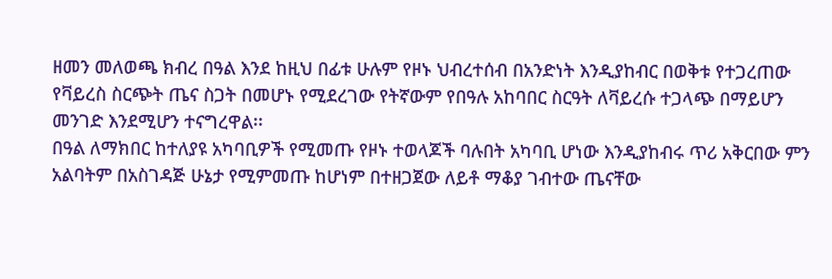ዘመን መለወጫ ክብረ በዓል እንደ ከዚህ በፊቱ ሁሉም የዞኑ ህብረተሰብ በአንድነት እንዲያከብር በወቅቱ የተጋረጠው የቫይረስ ስርጭት ጤና ስጋት በመሆኑ የሚደረገው የትኛውም የበዓሉ አከባበር ስርዓት ለቫይረሱ ተጋላጭ በማይሆን መንገድ እንደሚሆን ተናግረዋል፡፡
በዓል ለማክበር ከተለያዩ አካባቢዎች የሚመጡ የዞኑ ተወላጆች ባሉበት አካባቢ ሆነው እንዲያከብሩ ጥሪ አቅርበው ምን አልባትም በአስገዳጅ ሁኔታ የሚምመጡ ከሆነም በተዘጋጀው ለይቶ ማቆያ ገብተው ጤናቸው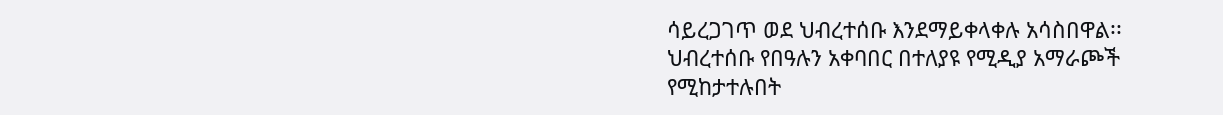ሳይረጋገጥ ወደ ህብረተሰቡ እንደማይቀላቀሉ አሳስበዋል፡፡
ህብረተሰቡ የበዓሉን አቀባበር በተለያዩ የሚዲያ አማራጮች የሚከታተሉበት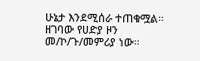ሁኔታ እንደሚሰራ ተጠቁሟል።
ዘገባው የሀድያ ዞን መ/ኮ/ጉ/መምሪያ ነው።